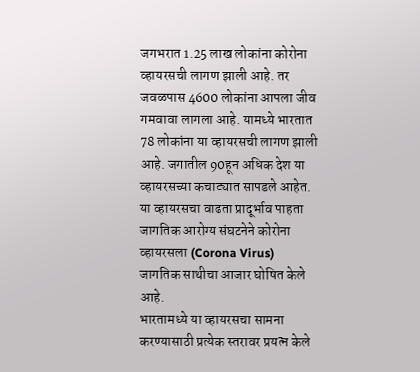जगभरात 1.25 लाख लोकांना कोरोना व्हायरसची लागण झाली आहे. तर जवळपास 4600 लोकांना आपला जीव गमवावा लागला आहे. यामध्ये भारतात 78 लोकांना या व्हायरसची लागण झाली आहे. जगातील 90हून अधिक देश या व्हायरसच्या कचाट्यात सापडले आहेत.
या व्हायरसचा वाढता प्रादूर्भाव पाहता जागतिक आरोग्य संघटनेने कोरोना व्हायरसला (Corona Virus) जागतिक साथीचा आजार घोषित केले आहे.
भारतामध्ये या व्हायरसचा सामना करण्यासाठी प्रत्येक स्तरावर प्रयत्न केले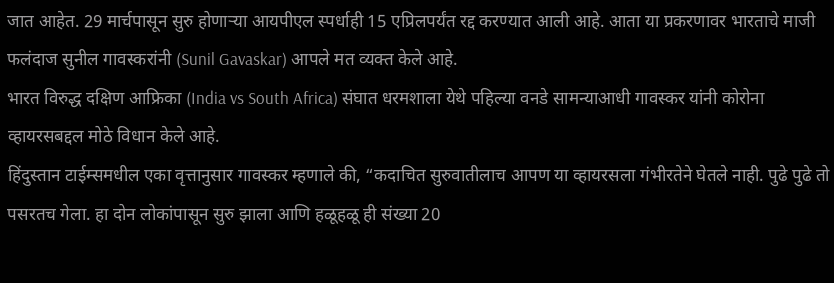जात आहेत. 29 मार्चपासून सुरु होणाऱ्या आयपीएल स्पर्धाही 15 एप्रिलपर्यंत रद्द करण्यात आली आहे. आता या प्रकरणावर भारताचे माजी फलंदाज सुनील गावस्करांनी (Sunil Gavaskar) आपले मत व्यक्त केले आहे.
भारत विरुद्ध दक्षिण आफ्रिका (India vs South Africa) संघात धरमशाला येथे पहिल्या वनडे सामन्याआधी गावस्कर यांनी कोरोना व्हायरसबद्दल मोठे विधान केले आहे.
हिंदुस्तान टाईम्समधील एका वृत्तानुसार गावस्कर म्हणाले की, “कदाचित सुरुवातीलाच आपण या व्हायरसला गंभीरतेने घेतले नाही. पुढे पुढे तो पसरतच गेला. हा दोन लोकांपासून सुरु झाला आणि हळूहळू ही संख्या 20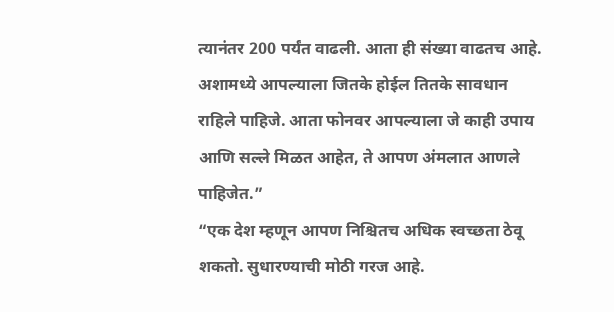त्यानंतर 200 पर्यंत वाढली. आता ही संख्या वाढतच आहे. अशामध्ये आपल्याला जितके होईल तितके सावधान राहिले पाहिजे. आता फोनवर आपल्याला जे काही उपाय आणि सल्ले मिळत आहेत, ते आपण अंमलात आणले पाहिजेत.”
“एक देश म्हणून आपण निश्चितच अधिक स्वच्छता ठेवू शकतो. सुधारण्याची मोठी गरज आहे.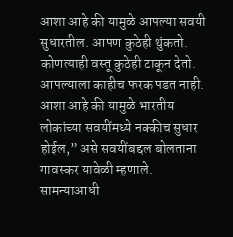आशा आहे की यामुळे आपल्या सवयी सुधारतील. आपण कुठेही थुंकतो. कोणत्याही वस्तू कुठेही टाकून देतो. आपल्याला काहीच फरक पडत नाही. आशा आहे की यामुळे भारतीय लोकांच्या सवयींमध्ये नक्कीच सुधार होईल,” असे सवयींबद्दल बोलताना गावस्कर यावेळी म्हणाले.
सामन्याआधी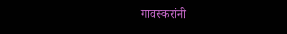गावस्करांनी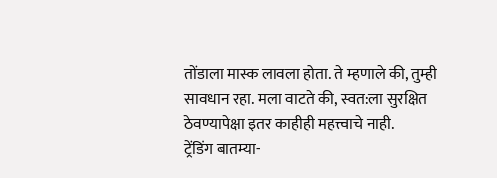तोंडाला मास्क लावला होता. ते म्हणाले की, तुम्ही सावधान रहा. मला वाटते की, स्वत:ला सुरक्षित ठेवण्यापेक्षा इतर काहीही महत्त्वाचे नाही.
ट्रेंडिंग बातम्या-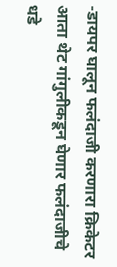-डायपर घालून फलंदाजी करणारा क्रिकेटर आता थेट गांगुलीकडून घेणार फलंदाजीचे धडे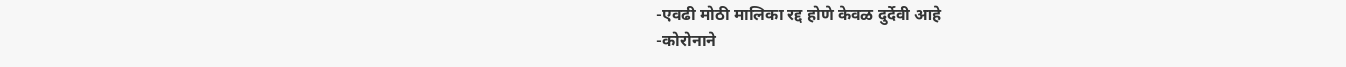-एवढी मोठी मालिका रद्द होणे केवळ दुर्देवी आहे
-कोरोनाने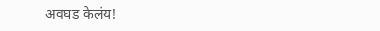अवघड केलंय!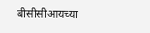बीसीसीआयच्या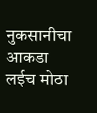नुकसानीचा आकडा लईच मोठा